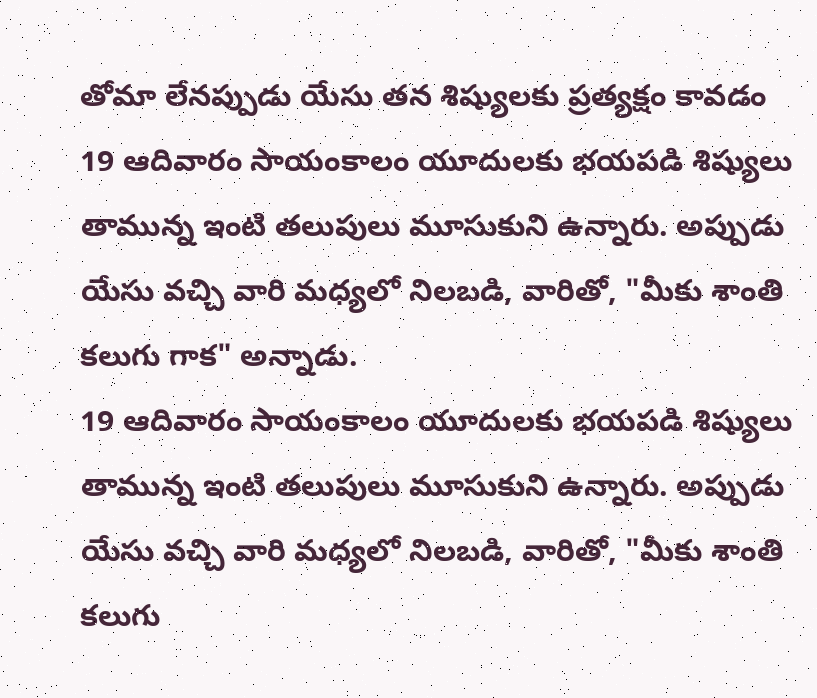తోమా లేనప్పుడు యేసు తన శిష్యులకు ప్రత్యక్షం కావడం
19 ఆదివారం సాయంకాలం యూదులకు భయపడి శిష్యులు తామున్న ఇంటి తలుపులు మూసుకుని ఉన్నారు. అప్పుడు యేసు వచ్చి వారి మధ్యలో నిలబడి, వారితో, "మీకు శాంతి కలుగు గాక" అన్నాడు.
19 ఆదివారం సాయంకాలం యూదులకు భయపడి శిష్యులు తామున్న ఇంటి తలుపులు మూసుకుని ఉన్నారు. అప్పుడు యేసు వచ్చి వారి మధ్యలో నిలబడి, వారితో, "మీకు శాంతి కలుగు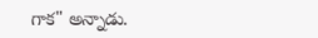గాక" అన్నాడు.